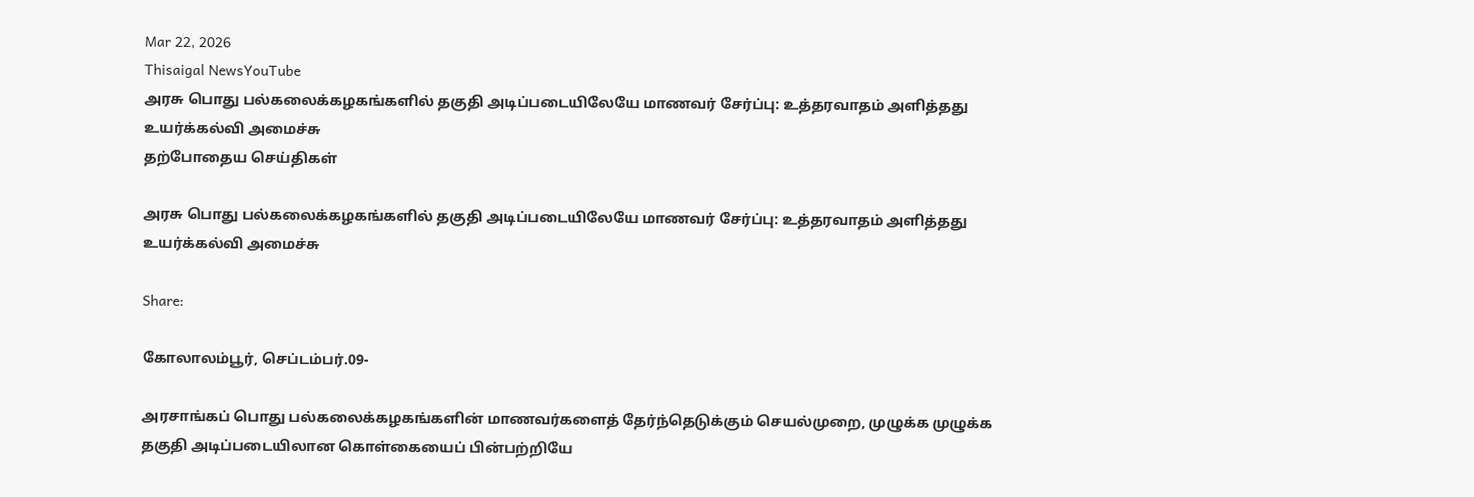Mar 22, 2026
Thisaigal NewsYouTube
அரசு பொது பல்கலைக்கழகங்களில் தகுதி அடிப்படையிலேயே மாணவர் சேர்ப்பு: உத்தரவாதம் அளித்தது உயர்க்கல்வி அமைச்சு
தற்போதைய செய்திகள்

அரசு பொது பல்கலைக்கழகங்களில் தகுதி அடிப்படையிலேயே மாணவர் சேர்ப்பு: உத்தரவாதம் அளித்தது உயர்க்கல்வி அமைச்சு

Share:

கோலாலம்பூர், செப்டம்பர்.09-

அரசாங்கப் பொது பல்கலைக்கழகங்களின் மாணவர்களைத் தேர்ந்தெடுக்கும் செயல்முறை, முழுக்க முழுக்க தகுதி அடிப்படையிலான கொள்கையைப் பின்பற்றியே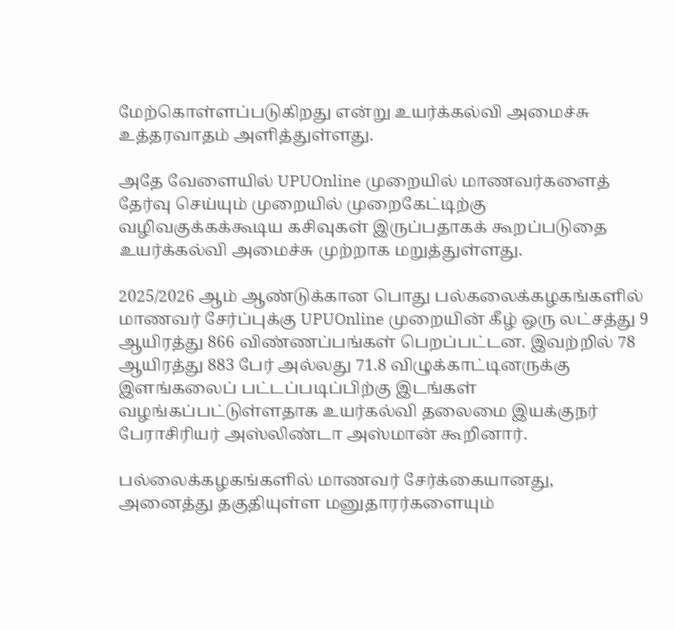மேற்கொள்ளப்படுகிறது என்று உயர்க்கல்வி அமைச்சு உத்தரவாதம் அளித்துள்ளது.

அதே வேளையில் UPUOnline முறையில் மாணவர்களைத் தேர்வு செய்யும் முறையில் முறைகேட்டிற்கு வழிவகுக்கக்கூடிய கசிவுகள் இருப்பதாகக் கூறப்படுதை உயர்க்கல்வி அமைச்சு முற்றாக மறுத்துள்ளது.

2025/2026 ஆம் ஆண்டுக்கான பொது பல்கலைக்கழகங்களில் மாணவர் சேர்ப்புக்கு UPUOnline முறையின் கீழ் ஒரு லட்சத்து 9 ஆயிரத்து 866 விண்ணப்பங்கள் பெறப்பட்டன. இவற்றில் 78 ஆயிரத்து 883 பேர் அல்லது 71.8 விழுக்காட்டினருக்கு இளங்கலைப் பட்டப்படிப்பிற்கு இடங்கள் வழங்கப்பட்டுள்ளதாக உயர்கல்வி தலைமை இயக்குநர் பேராசிரியர் அஸ்லிண்டா அஸ்மான் கூறினார்.

பல்லைக்கழகங்களில் மாணவர் சேர்க்கையானது, அனைத்து தகுதியுள்ள மனுதாரர்களையும்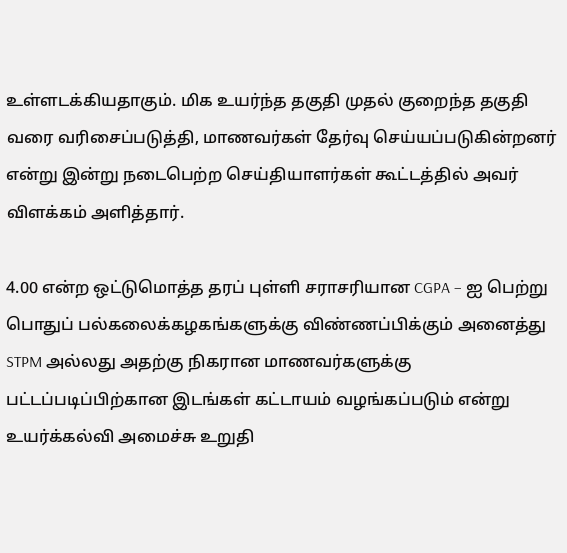உள்ளடக்கியதாகும். மிக உயர்ந்த தகுதி முதல் குறைந்த தகுதி வரை வரிசைப்படுத்தி, மாணவர்கள் தேர்வு செய்யப்படுகின்றனர் என்று இன்று நடைபெற்ற செய்தியாளர்கள் கூட்டத்தில் அவர் விளக்கம் அளித்தார்.

4.00 என்ற ஒட்டுமொத்த தரப் புள்ளி சராசரியான CGPA – ஐ பெற்று பொதுப் பல்கலைக்கழகங்களுக்கு விண்ணப்பிக்கும் அனைத்து STPM அல்லது அதற்கு நிகரான மாணவர்களுக்கு பட்டப்படிப்பிற்கான இடங்கள் கட்டாயம் வழங்கப்படும் என்று உயர்க்கல்வி அமைச்சு உறுதி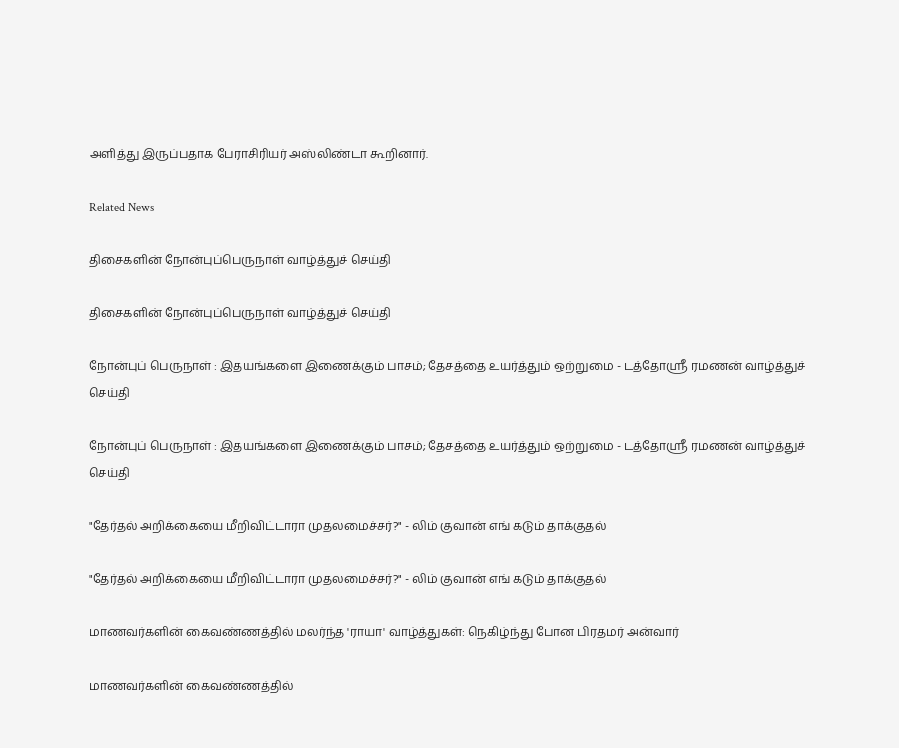அளித்து இருப்பதாக பேராசிரியர் அஸ்லிண்டா கூறினார்.

Related News

திசைகளின் நோன்புப்பெருநாள் வாழ்த்துச் செய்தி

திசைகளின் நோன்புப்பெருநாள் வாழ்த்துச் செய்தி

நோன்புப் பெருநாள் : இதயங்களை இணைக்கும் பாசம்; தேசத்தை உயர்த்தும் ஒற்றுமை - டத்தோஶ்ரீ ரமணன் வாழ்த்துச் செய்தி

நோன்புப் பெருநாள் : இதயங்களை இணைக்கும் பாசம்; தேசத்தை உயர்த்தும் ஒற்றுமை - டத்தோஶ்ரீ ரமணன் வாழ்த்துச் செய்தி

"தேர்தல் அறிக்கையை மீறிவிட்டாரா முதலமைச்சர்?" - லிம் குவான் எங் கடும் தாக்குதல்

"தேர்தல் அறிக்கையை மீறிவிட்டாரா முதலமைச்சர்?" - லிம் குவான் எங் கடும் தாக்குதல்

மாணவர்களின் கைவண்ணத்தில் மலர்ந்த 'ராயா' வாழ்த்துகள்: நெகிழ்ந்து போன பிரதமர் அன்வார்

மாணவர்களின் கைவண்ணத்தில்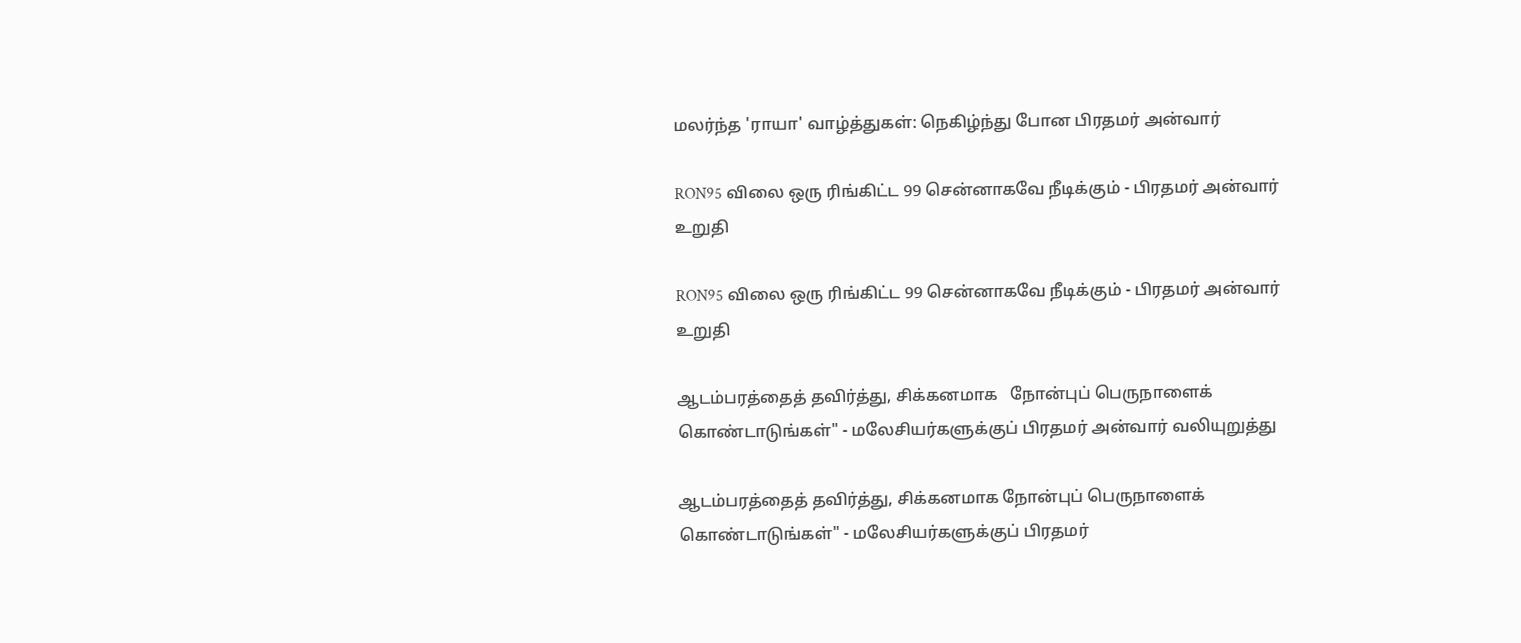மலர்ந்த 'ராயா' வாழ்த்துகள்: நெகிழ்ந்து போன பிரதமர் அன்வார்

RON95 விலை ஒரு ரிங்கிட்ட 99 சென்னாகவே நீடிக்கும் - பிரதமர் அன்வார் உறுதி

RON95 விலை ஒரு ரிங்கிட்ட 99 சென்னாகவே நீடிக்கும் - பிரதமர் அன்வார் உறுதி

ஆடம்பரத்தைத் தவிர்த்து, சிக்கனமாக   நோன்புப் பெருநாளைக் கொண்டாடுங்கள்" - மலேசியர்களுக்குப் பிரதமர் அன்வார் வலியுறுத்து

ஆடம்பரத்தைத் தவிர்த்து, சிக்கனமாக நோன்புப் பெருநாளைக் கொண்டாடுங்கள்" - மலேசியர்களுக்குப் பிரதமர்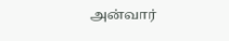அன்வார்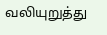வலியுறுத்து